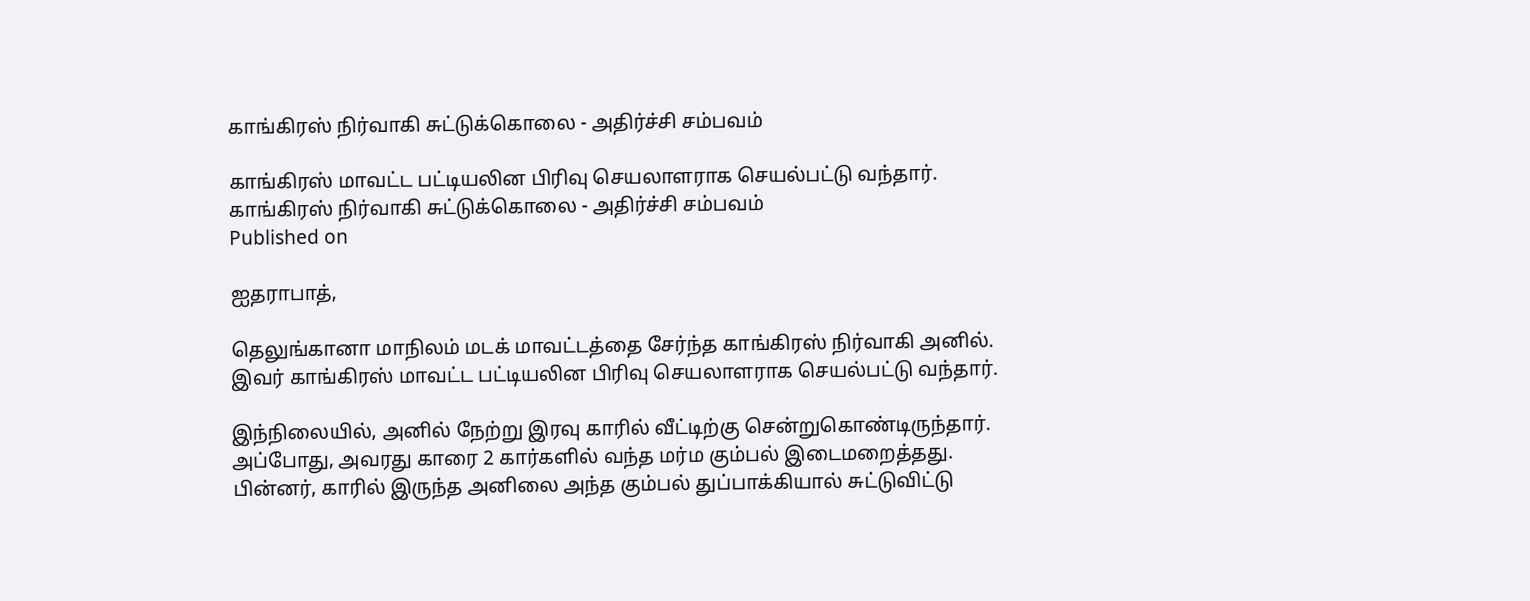காங்கிரஸ் நிர்வாகி சுட்டுக்கொலை - அதிர்ச்சி சம்பவம்

காங்கிரஸ் மாவட்ட பட்டியலின பிரிவு செயலாளராக செயல்பட்டு வந்தார்.
காங்கிரஸ் நிர்வாகி சுட்டுக்கொலை - அதிர்ச்சி சம்பவம்
Published on

ஐதராபாத்,

தெலுங்கானா மாநிலம் மடக் மாவட்டத்தை சேர்ந்த காங்கிரஸ் நிர்வாகி அனில். இவர் காங்கிரஸ் மாவட்ட பட்டியலின பிரிவு செயலாளராக செயல்பட்டு வந்தார்.

இந்நிலையில், அனில் நேற்று இரவு காரில் வீட்டிற்கு சென்றுகொண்டிருந்தார். அப்போது, அவரது காரை 2 கார்களில் வந்த மர்ம கும்பல் இடைமறைத்தது. பின்னர், காரில் இருந்த அனிலை அந்த கும்பல் துப்பாக்கியால் சுட்டுவிட்டு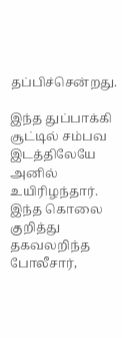தப்பிச்சென்றது.

இந்த துப்பாக்கி சூட்டில் சம்பவ இடத்திலேயே அனில் உயிரிழந்தார். இந்த கொலை குறித்து தகவலறிந்த போலீசார்,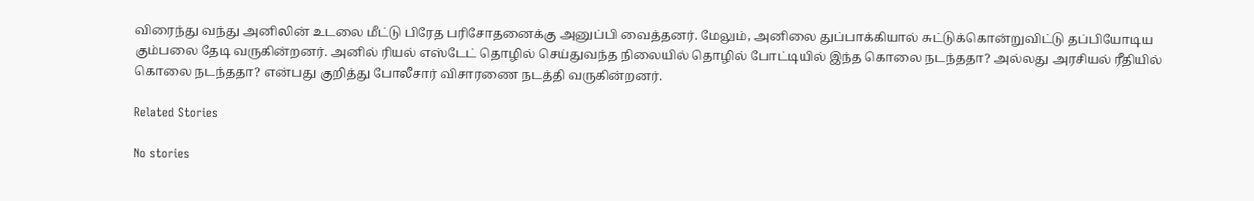விரைந்து வந்து அனிலின் உடலை மீட்டு பிரேத பரிசோதனைக்கு அனுப்பி வைத்தனர். மேலும், அனிலை துப்பாக்கியால் சுட்டுக்கொன்றுவிட்டு தப்பியோடிய கும்பலை தேடி வருகின்றனர். அனில் ரியல் எஸ்டேட் தொழில் செய்துவந்த நிலையில் தொழில் போட்டியில் இந்த கொலை நடந்ததா? அல்லது அரசியல் ரீதியில் கொலை நடந்ததா? என்பது குறித்து போலீசார் விசாரணை நடத்தி வருகின்றனர்.

Related Stories

No stories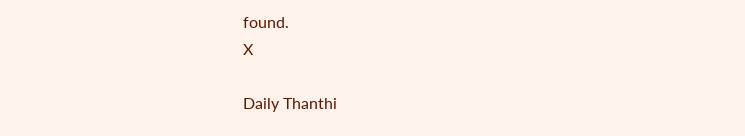found.
X

Daily Thanthi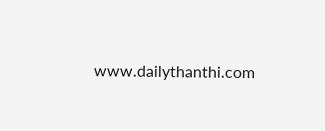www.dailythanthi.com